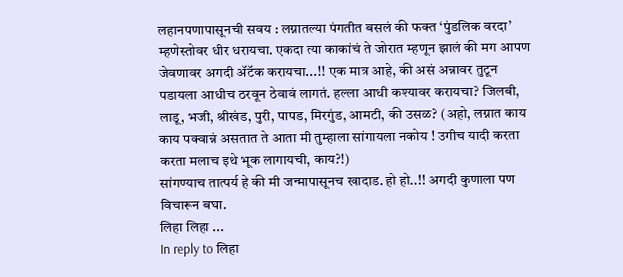लहानपणापासूनची सवय : लग्नातल्या पंगतीत बसलं की फक्त ‘पुंडलिक वरदा’ म्हणेस्तोवर धीर धरायचा. एकदा त्या काकांचं ते जोरात म्हणून झालं की मग आपण जेवणावर अगदी ॲटॅक करायचा...!! एक मात्र आहे, की असं अन्नावर तुटून पडायला आधीच ठरवून ठेवावं लागतं. हल्ला आधी कश्यावर करायचा? जिलबी, लाडू, भजी, श्रीखंड, पुरी, पापड, मिरगुंड, आमटी, की उसळ? (अहो, लग्नात काय काय पक्वान्नं असतात ते आता मी तुम्हाला सांगायला नकोय ! उगीच यादी करता करता मलाच इथे भूक लागायची, काय?!)
सांगण्याच तात्पर्य हे की मी जन्मापासूनच खादाड. हो हो..!! अगदी कुणाला पण विचारून बघा.
लिहा लिहा ...
In reply to लिहा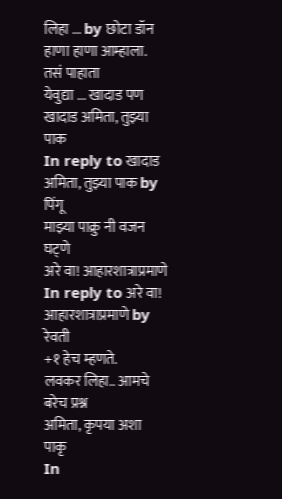लिहा ... by छोटा डॉन
हाणा हाणा आम्हाला. तसं पाहाता
येवुद्या ... खादाड पण
खादाड अमिता, तुझ्या पाक
In reply to खादाड अमिता, तुझ्या पाक by पिंगू
माझ्या पाक्रु नी वजन घट्णे
अरे वा! आहारशात्राप्रमाणे
In reply to अरे वा! आहारशात्राप्रमाणे by रेवती
+१ हेच म्हणते.
लवकर लिहा.. आमचे बरेच प्रश्न
अमिता, कृपया अशा पाकृ
In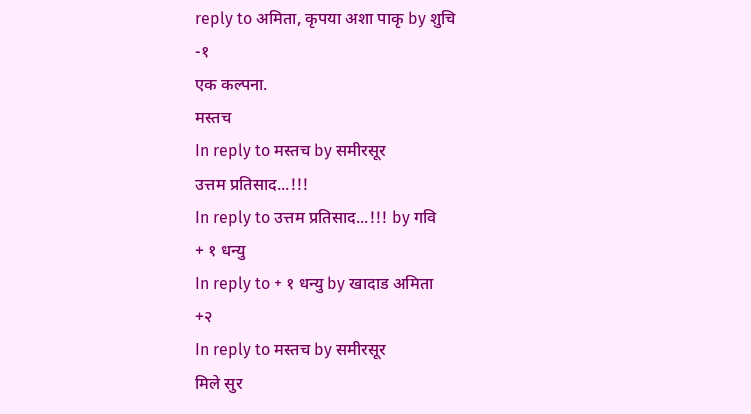reply to अमिता, कृपया अशा पाकृ by शुचि
-१
एक कल्पना.
मस्तच
In reply to मस्तच by समीरसूर
उत्तम प्रतिसाद...!!!
In reply to उत्तम प्रतिसाद...!!! by गवि
+ १ धन्यु
In reply to + १ धन्यु by खादाड अमिता
+२
In reply to मस्तच by समीरसूर
मिले सुर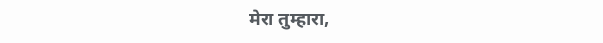मेरा तुम्हारा,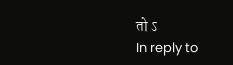तो ऽ
In reply to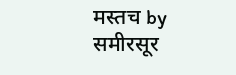मस्तच by समीरसूर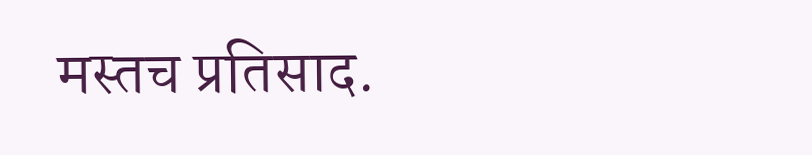मस्तच प्रतिसाद.